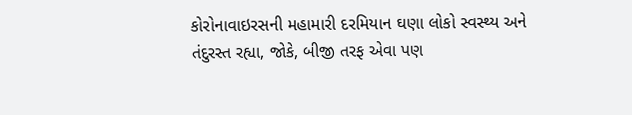કોરોનાવાઇરસની મહામારી દરમિયાન ઘણા લોકો સ્વસ્થ્ય અને તંદુરસ્ત રહ્યા, જોકે, બીજી તરફ એવા પણ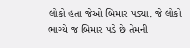લોકો હતા જેઓ બિમાર પડ્યા. જે લોકો ભાગ્યે જ બિમાર પડે છે તેમની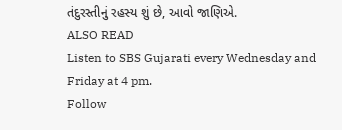તંદુરસ્તીનું રહસ્ય શું છે, આવો જાણિએ.
ALSO READ
Listen to SBS Gujarati every Wednesday and Friday at 4 pm.
Follow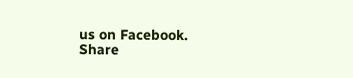us on Facebook.
Share